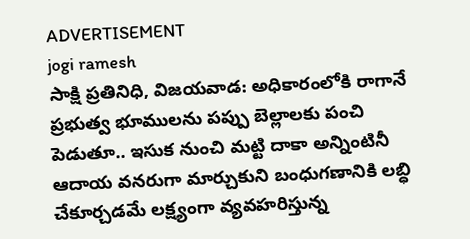ADVERTISEMENT
jogi ramesh
సాక్షి ప్రతినిధి, విజయవాడ: అధికారంలోకి రాగానే ప్రభుత్వ భూములను పప్పు బెల్లాలకు పంచి పెడుతూ.. ఇసుక నుంచి మట్టి దాకా అన్నింటినీ ఆదాయ వనరుగా మార్చుకుని బంధుగణానికి లబ్ధి చేకూర్చడమే లక్ష్యంగా వ్యవహరిస్తున్న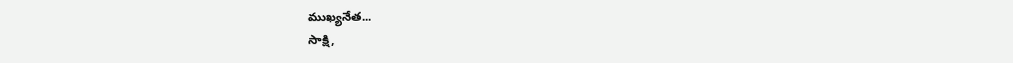ముఖ్యనేత...
సాక్షి,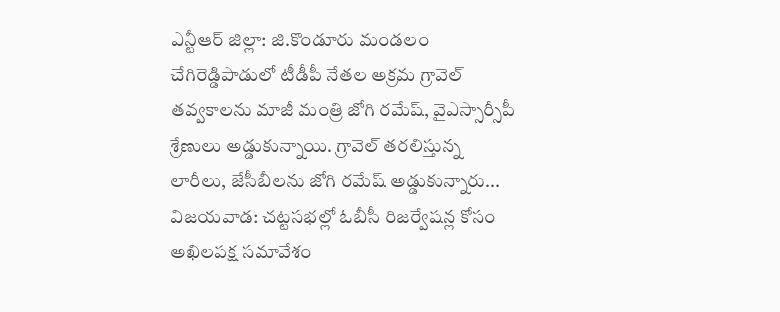ఎన్టీఆర్ జిల్లా: జి.కొండూరు మండలం చేగిరెడ్డిపాడులో టీడీపీ నేతల అక్రమ గ్రావెల్ తవ్వకాలను మాజీ మంత్రి జోగి రమేష్, వైఎస్సార్సీపీ శ్రేణులు అడ్డుకున్నాయి. గ్రావెల్ తరలిస్తున్న లారీలు, జేసీబీలను జోగి రమేష్ అడ్డుకున్నారు...
విజయవాడ: చట్టసభల్లో ఓబీసీ రిజర్వేషన్ల కోసం అఖిలపక్ష సమావేశం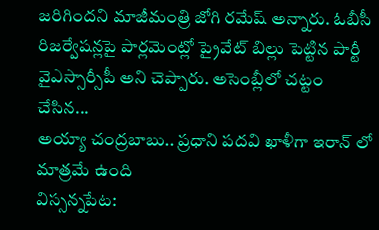జరిగిందని మాజీమంత్రి జోగి రమేష్ అన్నారు. ఓబీసీ రిజర్వేషన్లపై పార్లమెంట్లో ప్రైవేట్ బిల్లు పెట్టిన పార్టీ వైఎస్సార్సీపీ అని చెప్పారు. అసెంబ్లీలో చట్టం చేసిన...
అయ్యా చంద్రబాబు.. ప్రధాని పదవి ఖాళీగా ఇరాన్ లో మాత్రమే ఉంది
విస్సన్నపేట: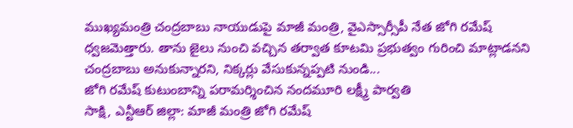ముఖ్యమంత్రి చంద్రబాబు నాయుడుపై మాజీ మంత్రి, వైఎస్సార్సీపీ నేత జోగి రమేష్ ధ్వజమెత్తారు. తాను జైలు నుంచి వచ్చిన తర్వాత కూటమి ప్రభుత్వం గురించి మాట్లాడనని చంద్రబాబు అనుకున్నారని, నిక్కర్లు వేసుకున్నప్పటి నుండి...
జోగి రమేష్ కుటుంబాన్ని పరామర్శించిన నందమూరి లక్ష్మీ పార్వతి
సాక్షి, ఎన్టీఆర్ జిల్లా: మాజీ మంత్రి జోగి రమేష్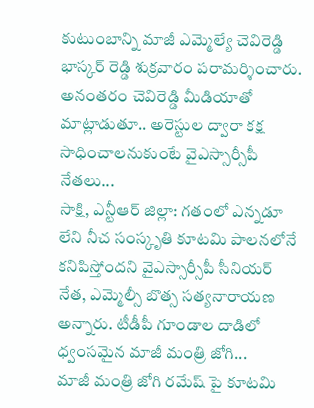కుటుంబాన్ని మాజీ ఎమ్మెల్యే చెవిరెడ్డి భాస్కర్ రెడ్డి శుక్రవారం పరామర్శించారు. అనంతరం చెవిరెడ్డి మీడియాతో మాట్లాడుతూ.. అరెస్టుల ద్వారా కక్ష సాధించాలనుకుంటే వైఎస్సార్సీపీ నేతలు...
సాక్షి, ఎన్టీఆర్ జిల్లా: గతంలో ఎన్నడూ లేని నీచ సంస్కృతి కూటమి పాలనలోనే కనిపిస్తోందని వైఎస్సార్సీపీ సీనియర్ నేత, ఎమ్మెల్సీ బొత్స సత్యనారాయణ అన్నారు. టీడీపీ గూండాల దాడిలో ధ్వంసమైన మాజీ మంత్రి జోగి...
మాజీ మంత్రి జోగి రమేష్ పై కూటమి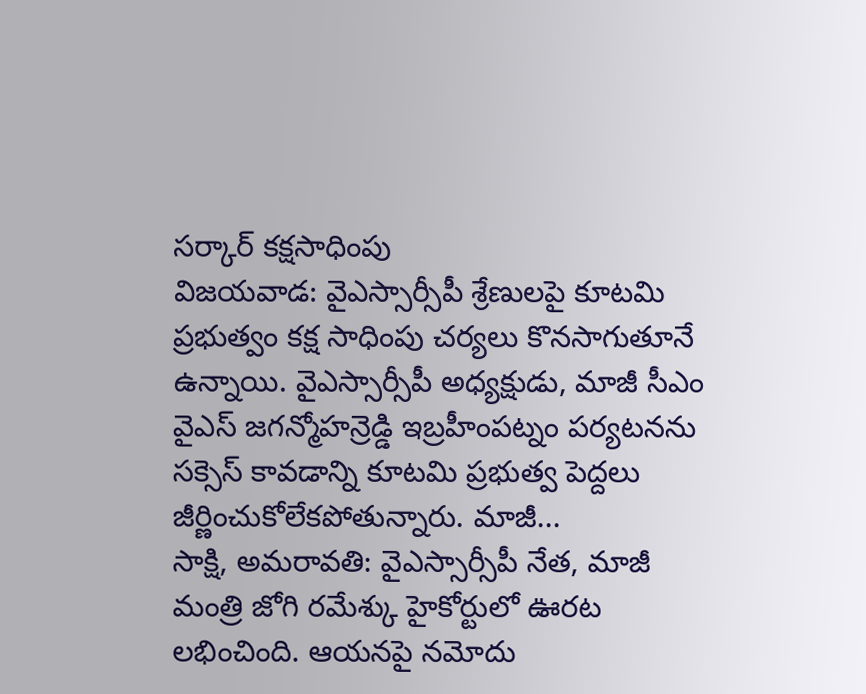సర్కార్ కక్షసాధింపు
విజయవాడ: వైఎస్సార్సీపీ శ్రేణులపై కూటమి ప్రభుత్వం కక్ష సాధింపు చర్యలు కొనసాగుతూనే ఉన్నాయి. వైఎస్సార్సీపీ అధ్యక్షుడు, మాజీ సీఎం వైఎస్ జగన్మోహన్రెడ్డి ఇబ్రహీంపట్నం పర్యటనను సక్సెస్ కావడాన్ని కూటమి ప్రభుత్వ పెద్దలు జీర్ణించుకోలేకపోతున్నారు. మాజీ...
సాక్షి, అమరావతి: వైఎస్సార్సీపీ నేత, మాజీ మంత్రి జోగి రమేశ్కు హైకోర్టులో ఊరట లభించింది. ఆయనపై నమోదు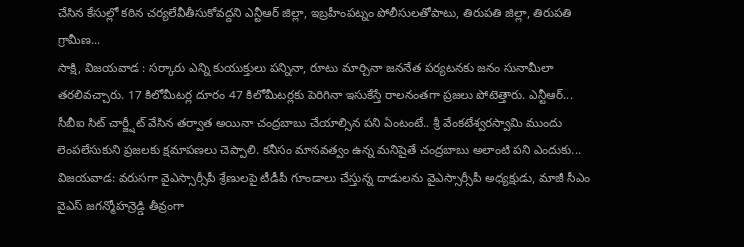చేసిన కేసుల్లో కఠిన చర్యలేవీతీసుకోవద్దని ఎన్టీఆర్ జిల్లా, ఇబ్రహీంపట్నం పోలీసులతోపాటు, తిరుపతి జిల్లా, తిరుపతి గ్రామీణ...
సాక్షి, విజయవాడ : సర్కారు ఎన్ని కుయుక్తులు పన్నినా, రూటు మార్చినా జననేత పర్యటనకు జనం సునామీలా తరలివచ్చారు. 17 కిలోమీటర్ల దూరం 47 కిలోమీటర్లకు పెరిగినా ఇసుకేస్తే రాలనంతగా ప్రజలు పోటెత్తారు. ఎన్టీఆర్...
సీబీఐ సిట్ చార్జ్షీట్ వేసిన తర్వాత అయినా చంద్రబాబు చేయాల్సిన పని ఏంటంటే.. శ్రీ వేంకటేశ్వరస్వామి ముందు లెంపలేసుకుని ప్రజలకు క్షమాపణలు చెప్పాలి. కనీసం మానవత్వం ఉన్న మనిషైతే చంద్రబాబు అలాంటి పని ఎందుకు...
విజయవాడ: వరుసగా వైఎస్సార్సీపీ శ్రేణులపై టీడీపీ గూండాలు చేస్తున్న దాడులను వైఎస్సార్సీపీ అధ్యక్షుడు, మాజీ సీఎం వైఎస్ జగన్మోహన్రెడ్డి తీవ్రంగా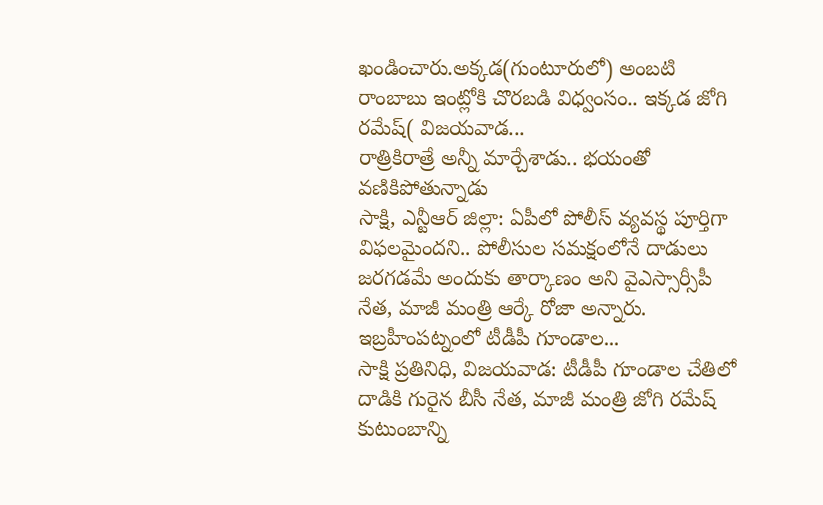ఖండించారు.అక్కడ(గుంటూరులో) అంబటి రాంబాబు ఇంట్లోకి చొరబడి విధ్వంసం.. ఇక్కడ జోగి రమేష్( విజయవాడ...
రాత్రికిరాత్రే అన్నీ మార్చేశాడు.. భయంతో వణికిపోతున్నాడు
సాక్షి, ఎన్టీఆర్ జిల్లా: ఏపీలో పోలీస్ వ్యవస్థ పూర్తిగా విఫలమైందని.. పోలీసుల సమక్షంలోనే దాడులు జరగడమే అందుకు తార్కాణం అని వైఎస్సార్సీపీ నేత, మాజీ మంత్రి ఆర్కే రోజా అన్నారు. ఇబ్రహీంపట్నంలో టీడీపీ గూండాల...
సాక్షి ప్రతినిధి, విజయవాడ: టీడీపీ గూండాల చేతిలో దాడికి గురైన బీసీ నేత, మాజీ మంత్రి జోగి రమేష్ కుటుంబాన్ని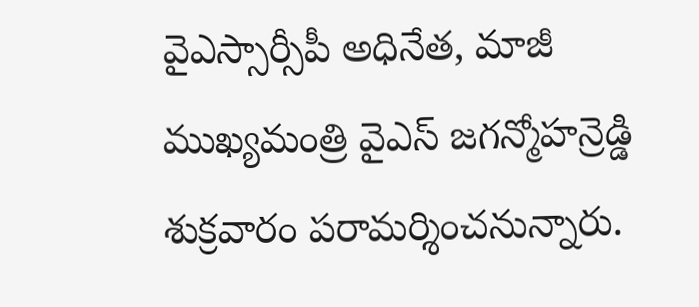వైఎస్సార్సీపీ అధినేత, మాజీ ముఖ్యమంత్రి వైఎస్ జగన్మోహన్రెడ్డి శుక్రవారం పరామర్శించనున్నారు.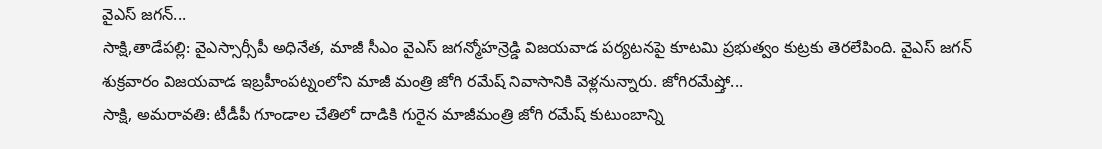వైఎస్ జగన్...
సాక్షి,తాడేపల్లి: వైఎస్సార్సీపీ అధినేత, మాజీ సీఎం వైఎస్ జగన్మోహన్రెడ్డి విజయవాడ పర్యటనపై కూటమి ప్రభుత్వం కుట్రకు తెరలేపింది. వైఎస్ జగన్ శుక్రవారం విజయవాడ ఇబ్రహీంపట్నంలోని మాజీ మంత్రి జోగి రమేష్ నివాసానికి వెళ్లనున్నారు. జోగిరమేష్తో...
సాక్షి, అమరావతి: టీడీపీ గూండాల చేతిలో దాడికి గురైన మాజీమంత్రి జోగి రమేష్ కుటుంబాన్ని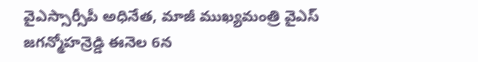వైఎస్సార్సీపీ అధినేత, మాజీ ముఖ్యమంత్రి వైఎస్ జగన్మోహన్రెడ్డి ఈనెల 6న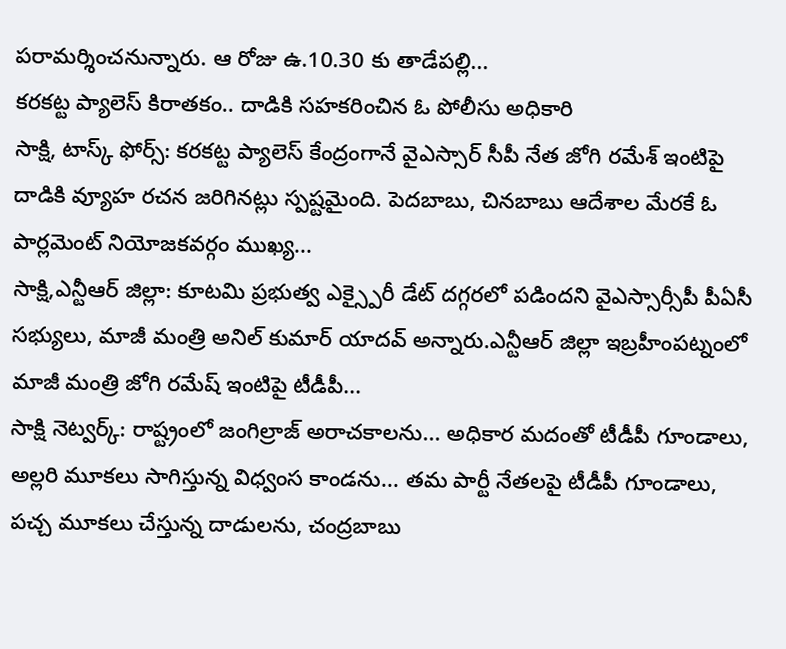పరామర్శించనున్నారు. ఆ రోజు ఉ.10.30 కు తాడేపల్లి...
కరకట్ట ప్యాలెస్ కిరాతకం.. దాడికి సహకరించిన ఓ పోలీసు అధికారి
సాక్షి, టాస్క్ ఫోర్స్: కరకట్ట ప్యాలెస్ కేంద్రంగానే వైఎస్సార్ సీపీ నేత జోగి రమేశ్ ఇంటిపై దాడికి వ్యూహ రచన జరిగినట్లు స్పష్టమైంది. పెదబాబు, చినబాబు ఆదేశాల మేరకే ఓ పార్లమెంట్ నియోజకవర్గం ముఖ్య...
సాక్షి,ఎన్టీఆర్ జిల్లా: కూటమి ప్రభుత్వ ఎక్స్పైరీ డేట్ దగ్గరలో పడిందని వైఎస్సార్సీపీ పీఏసీ సభ్యులు, మాజీ మంత్రి అనిల్ కుమార్ యాదవ్ అన్నారు.ఎన్టీఆర్ జిల్లా ఇబ్రహీంపట్నంలో మాజీ మంత్రి జోగి రమేష్ ఇంటిపై టీడీపీ...
సాక్షి నెట్వర్క్: రాష్ట్రంలో జంగిల్రాజ్ అరాచకాలను... అధికార మదంతో టీడీపీ గూండాలు, అల్లరి మూకలు సాగిస్తున్న విధ్వంస కాండను... తమ పార్టీ నేతలపై టీడీపీ గూండాలు, పచ్చ మూకలు చేస్తున్న దాడులను, చంద్రబాబు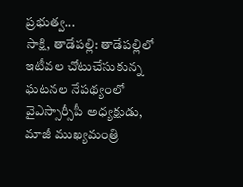ప్రభుత్వ...
సాక్షి, తాడేపల్లి: తాడేపల్లిలో ఇటీవల చోటుచేసుకున్న ఘటనల నేపథ్యంలో వైఎస్సార్సీపీ అధ్యక్షుడు, మాజీ ముఖ్యమంత్రి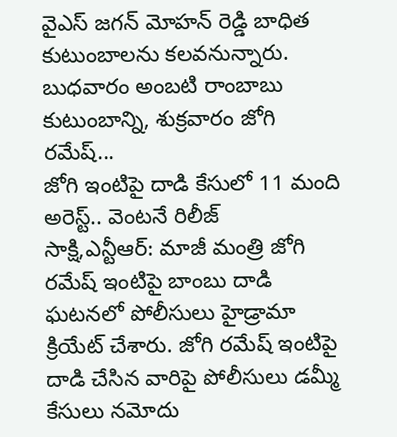వైఎస్ జగన్ మోహన్ రెడ్డి బాధిత కుటుంబాలను కలవనున్నారు. బుధవారం అంబటి రాంబాబు కుటుంబాన్ని, శుక్రవారం జోగి రమేష్...
జోగి ఇంటిపై దాడి కేసులో 11 మంది అరెస్ట్.. వెంటనే రిలీజ్
సాక్షి,ఎన్టీఆర్: మాజీ మంత్రి జోగి రమేష్ ఇంటిపై బాంబు దాడి ఘటనలో పోలీసులు హైడ్రామా క్రియేట్ చేశారు. జోగి రమేష్ ఇంటిపై దాడి చేసిన వారిపై పోలీసులు డమ్మీ కేసులు నమోదు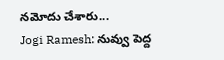నమోదు చేశారు...
Jogi Ramesh: నువ్వు పెద్ద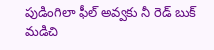పుడింగిలా ఫీల్ అవ్వకు నీ రెడ్ బుక్ మడిచి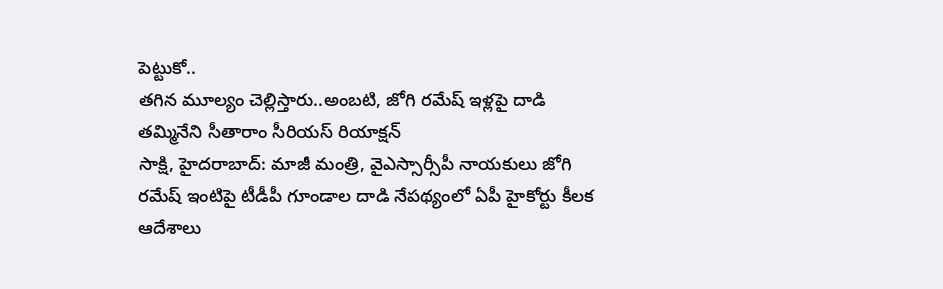పెట్టుకో..
తగిన మూల్యం చెల్లిస్తారు..అంబటి, జోగి రమేష్ ఇళ్లపై దాడి తమ్మినేని సీతారాం సీరియస్ రియాక్షన్
సాక్షి, హైదరాబాద్: మాజీ మంత్రి, వైఎస్సార్సీపీ నాయకులు జోగి రమేష్ ఇంటిపై టీడీపీ గూండాల దాడి నేపథ్యంలో ఏపీ హైకోర్టు కీలక ఆదేశాలు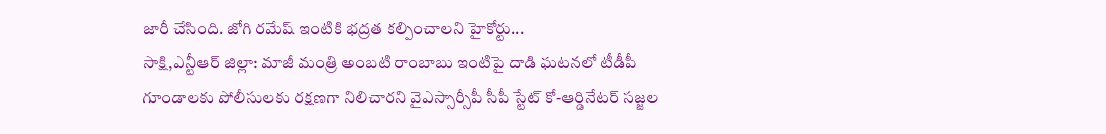జారీ చేసింది. జోగి రమేష్ ఇంటికి భద్రత కల్పించాలని హైకోర్టు...
సాక్షి,ఎన్టీఆర్ జిల్లా: మాజీ మంత్రి అంబటి రాంబాబు ఇంటిపై దాడి ఘటనలో టీడీపీ గూండాలకు పోలీసులకు రక్షణగా నిలిచారని వైఎస్సార్సీపీ సీపీ స్టేట్ కో-ఆర్డినేటర్ సజ్జల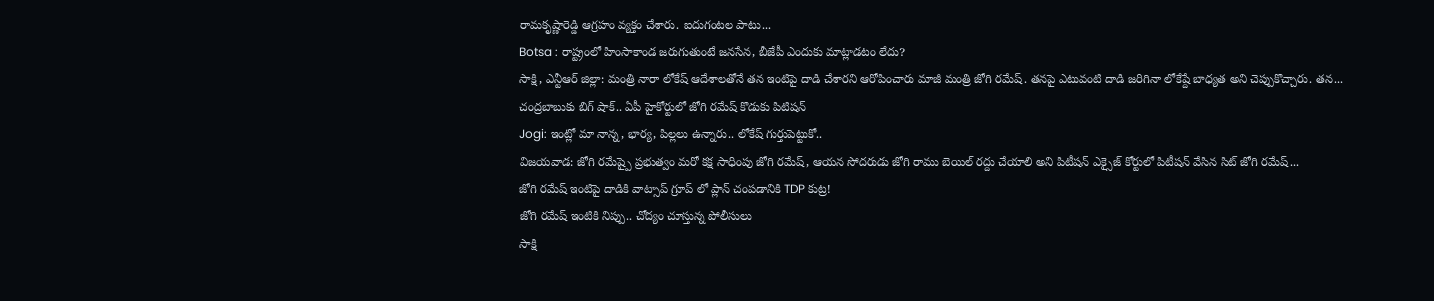రామకృష్ణారెడ్డి ఆగ్రహం వ్యక్తం చేశారు. ఐదుగంటల పాటు...
Botsa : రాష్ట్రంలో హింసాకాండ జరుగుతుంటే జనసేన, బీజేపీ ఎందుకు మాట్లాడటం లేదు?
సాక్షి, ఎన్టీఆర్ జిల్లా: మంత్రి నారా లోకేష్ ఆదేశాలతోనే తన ఇంటిపై దాడి చేశారని ఆరోపించారు మాజీ మంత్రి జోగి రమేష్. తనపై ఎటువంటి దాడి జరిగినా లోకేష్దే బాధ్యత అని చెప్పుకొచ్చారు. తన...
చంద్రబాబుకు బిగ్ షాక్.. ఏపీ హైకోర్టులో జోగి రమేష్ కొడుకు పిటిషన్
Jogi: ఇంట్లో మా నాన్న, భార్య, పిల్లలు ఉన్నారు.. లోకేష్ గుర్తుపెట్టుకో..
విజయవాడ: జోగి రమేష్పై ప్రభుత్వం మరో కక్ష సాధింపు జోగి రమేష్, ఆయన సోదరుడు జోగి రాము బెయిల్ రద్దు చేయాలి అని పిటీషన్ ఎక్సైజ్ కోర్టులో పిటీషన్ వేసిన సిట్ జోగి రమేష్...
జోగి రమేష్ ఇంటిపై దాడికి వాట్సాప్ గ్రూప్ లో ప్లాన్ చంపడానికి TDP కుట్ర!
జోగి రమేష్ ఇంటికి నిప్పు.. చోద్యం చూస్తున్న పోలీసులు
సాక్షి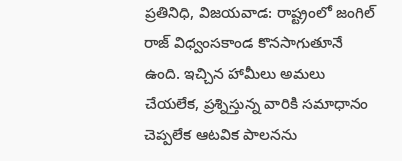ప్రతినిధి, విజయవాడ: రాష్ట్రంలో జంగిల్ రాజ్ విధ్వంసకాండ కొనసాగుతూనే ఉంది. ఇచ్చిన హామీలు అమలు చేయలేక, ప్రశ్నిస్తున్న వారికి సమాధానం చెప్పలేక ఆటవిక పాలనను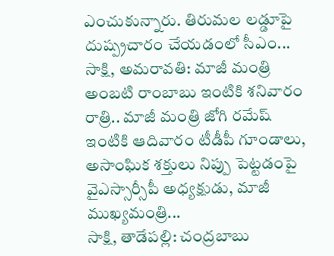ఎంచుకున్నారు. తిరుమల లడ్డూపై దుష్ప్రచారం చేయడంలో సీఎం...
సాక్షి, అమరావతి: మాజీ మంత్రి అంబటి రాంబాబు ఇంటికి శనివారం రాత్రి.. మాజీ మంత్రి జోగి రమేష్ ఇంటికి ఆదివారం టీడీపీ గూండాలు, అసాంఘిక శక్తులు నిప్పు పెట్టడంపై వైఎస్సార్సీపీ అధ్యక్షుడు, మాజీ ముఖ్యమంత్రి...
సాక్షి, తాడేపల్లి: చంద్రబాబు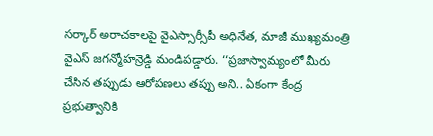సర్కార్ అరాచకాలపై వైఎస్సార్సీపీ అధినేత, మాజీ ముఖ్యమంత్రి వైఎస్ జగన్మోహన్రెడ్డి మండిపడ్డారు. ‘‘ప్రజాస్వామ్యంలో మీరు చేసిన తప్పుడు ఆరోపణలు తప్పు అని.. ఏకంగా కేంద్ర ప్రభుత్వానికి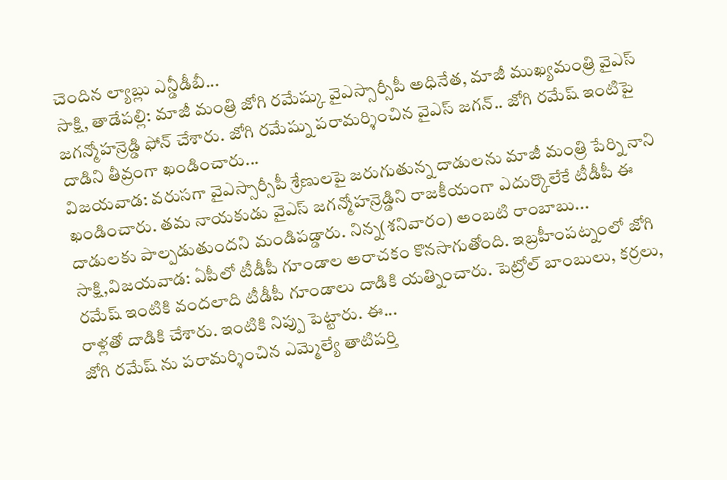చెందిన ల్యాబ్లు ఎన్డీడీబీ...
సాక్షి, తాడేపల్లి: మాజీ మంత్రి జోగి రమేష్కు వైఎస్సార్సీపీ అధినేత, మాజీ ముఖ్యమంత్రి వైఎస్ జగన్మోహన్రెడ్డి ఫోన్ చేశారు. జోగి రమేష్ను పరామర్శించిన వైఎస్ జగన్.. జోగి రమేష్ ఇంటిపై దాడిని తీవ్రంగా ఖండించారు...
విజయవాడ: వరుసగా వైఎస్సార్సీపీ శ్రేణులపై జరుగుతున్న దాడులను మాజీ మంత్రి పేర్ని నాని ఖండించారు. తమ నాయకుడు వైఎస్ జగన్మోహన్రెడ్డిని రాజకీయంగా ఎదుర్కొలేకే టీడీపీ ఈ దాడులకు పాల్పడుతుందని మండిపడ్డారు. నిన్న(శనివారం) అంబటి రాంబాబు...
సాక్షి,విజయవాడ: ఏపీలో టీడీపీ గూండాల అరాచకం కొనసాగుతోంది. ఇబ్రహీంపట్నంలో జోగి రమేష్ ఇంటికి వందలాది టీడీపీ గూండాలు దాడికి యత్నించారు. పెట్రోల్ బాంబులు, కర్రలు, రాళ్లతో దాడికి చేశారు. ఇంటికి నిప్పు పెట్టారు. ఈ...
జోగి రమేష్ ను పరామర్శించిన ఎమ్మెల్యే తాటిపర్తి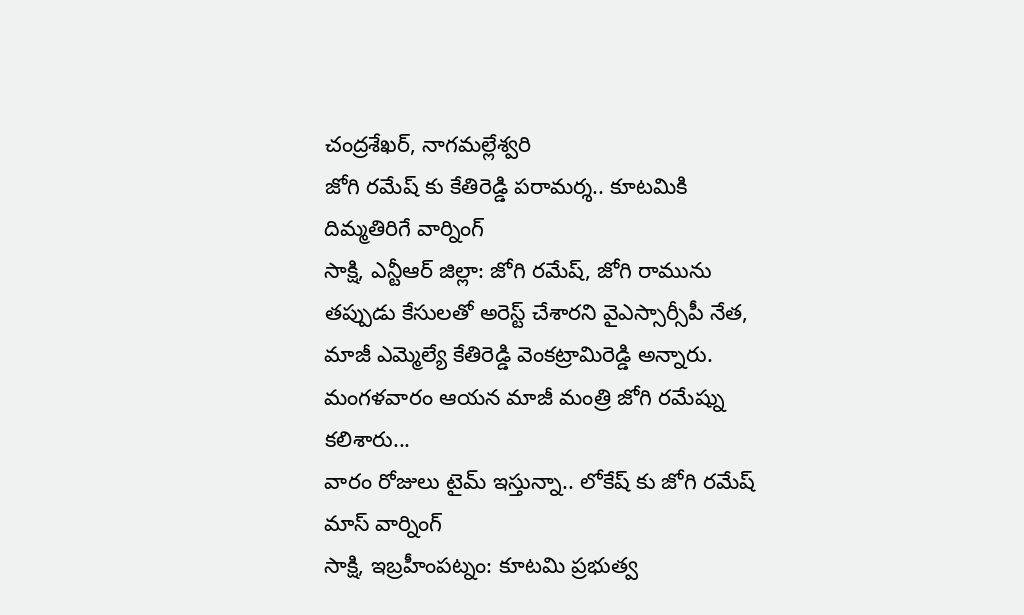చంద్రశేఖర్, నాగమల్లేశ్వరి
జోగి రమేష్ కు కేతిరెడ్డి పరామర్శ.. కూటమికి దిమ్మతిరిగే వార్నింగ్
సాక్షి, ఎన్టీఆర్ జిల్లా: జోగి రమేష్, జోగి రామును తప్పుడు కేసులతో అరెస్ట్ చేశారని వైఎస్సార్సీపీ నేత, మాజీ ఎమ్మెల్యే కేతిరెడ్డి వెంకట్రామిరెడ్డి అన్నారు. మంగళవారం ఆయన మాజీ మంత్రి జోగి రమేష్ను కలిశారు...
వారం రోజులు టైమ్ ఇస్తున్నా.. లోకేష్ కు జోగి రమేష్ మాస్ వార్నింగ్
సాక్షి, ఇబ్రహీంపట్నం: కూటమి ప్రభుత్వ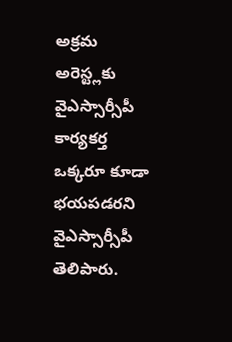అక్రమ అరెస్ట్లకు వైఎస్సార్సీపీ కార్యకర్త ఒక్కరూ కూడా భయపడరని వైఎస్సార్సీపీ తెలిపారు.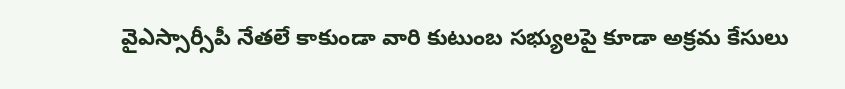వైఎస్సార్సీపీ నేతలే కాకుండా వారి కుటుంబ సభ్యులపై కూడా అక్రమ కేసులు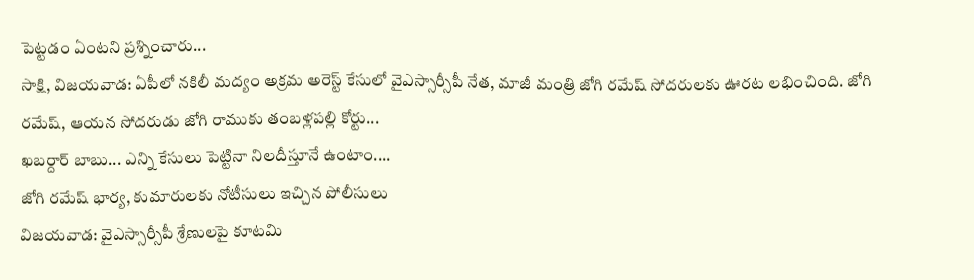పెట్టడం ఏంటని ప్రశ్నించారు...
సాక్షి, విజయవాడ: ఏపీలో నకిలీ మద్యం అక్రమ అరెస్ట్ కేసులో వైఎస్సార్సీపీ నేత, మాజీ మంత్రి జోగి రమేష్ సోదరులకు ఊరట లభించింది. జోగి రమేష్, ఆయన సోదరుడు జోగి రాముకు తంబళ్లపల్లి కోర్టు...
ఖబర్దార్ బాబు... ఎన్ని కేసులు పెట్టినా నిలదీస్తూనే ఉంటాం....
జోగి రమేష్ భార్య, కుమారులకు నోటీసులు ఇచ్చిన పోలీసులు
విజయవాడ: వైఎస్సార్సీపీ శ్రేణులపై కూటమి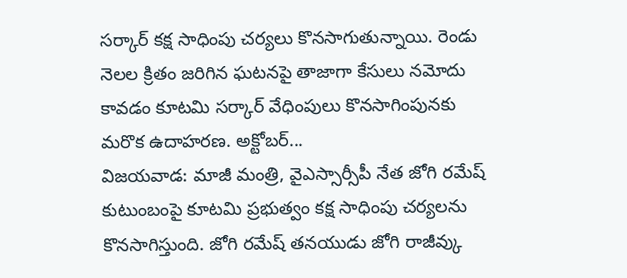సర్కార్ కక్ష సాధింపు చర్యలు కొనసాగుతున్నాయి. రెండు నెలల క్రితం జరిగిన ఘటనపై తాజాగా కేసులు నమోదు కావడం కూటమి సర్కార్ వేధింపులు కొనసాగింపునకు మరొక ఉదాహరణ. అక్టోబర్...
విజయవాడ: మాజీ మంత్రి, వైఎస్సార్సీపీ నేత జోగి రమేష్ కుటుంబంపై కూటమి ప్రభుత్వం కక్ష సాధింపు చర్యలను కొనసాగిస్తుంది. జోగి రమేష్ తనయుడు జోగి రాజీవ్కు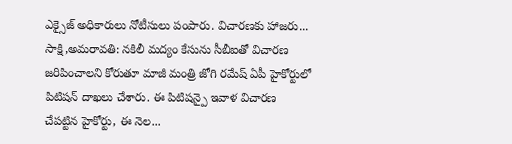ఎక్సైజ్ అధికారులు నోటీసులు పంపారు. విచారణకు హాజరు...
సాక్షి,అమరావతి: నకిలీ మద్యం కేసును సీబీఐతో విచారణ జరిపించాలని కోరుతూ మాజీ మంత్రి జోగి రమేష్ ఏపీ హైకోర్టులో పిటిషన్ దాఖలు చేశారు. ఈ పిటిషన్పై ఇవాళ విచారణ చేపట్టిన హైకోర్టు, ఈ నెల...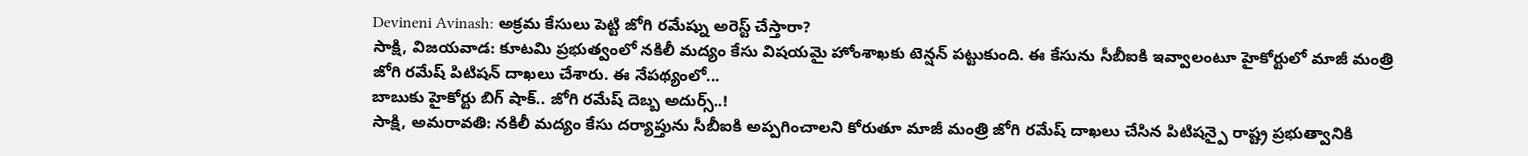Devineni Avinash: అక్రమ కేసులు పెట్టి జోగి రమేష్ను అరెస్ట్ చేస్తారా?
సాక్షి, విజయవాడ: కూటమి ప్రభుత్వంలో నకిలీ మద్యం కేసు విషయమై హోంశాఖకు టెన్షన్ పట్టుకుంది. ఈ కేసును సీబీఐకి ఇవ్వాలంటూ హైకోర్టులో మాజీ మంత్రి జోగి రమేష్ పిటిషన్ దాఖలు చేశారు. ఈ నేపథ్యంలో...
బాబుకు హైకోర్టు బిగ్ షాక్.. జోగి రమేష్ దెబ్బ అదుర్స్..!
సాక్షి, అమరావతి: నకిలీ మద్యం కేసు దర్యాప్తును సీబీఐకి అప్పగించాలని కోరుతూ మాజీ మంత్రి జోగి రమేష్ దాఖలు చేసిన పిటిషన్పై రాష్ట్ర ప్రభుత్వానికి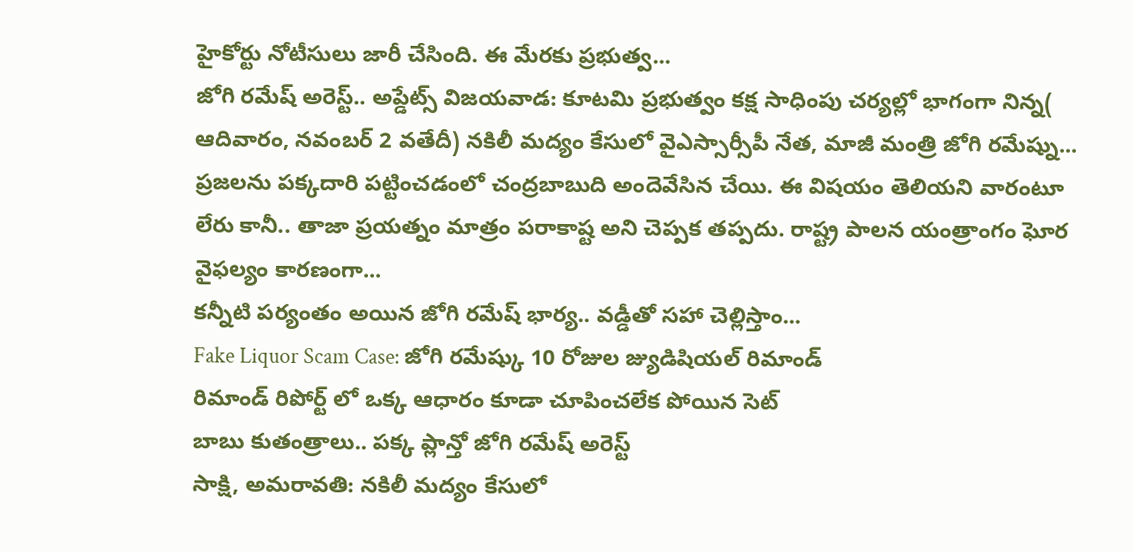హైకోర్టు నోటీసులు జారీ చేసింది. ఈ మేరకు ప్రభుత్వ...
జోగి రమేష్ అరెస్ట్.. అప్డేట్స్ విజయవాడ: కూటమి ప్రభుత్వం కక్ష సాధింపు చర్యల్లో భాగంగా నిన్న( ఆదివారం, నవంబర్ 2 వతేదీ) నకిలీ మద్యం కేసులో వైఎస్సార్సీపీ నేత, మాజీ మంత్రి జోగి రమేష్ను...
ప్రజలను పక్కదారి పట్టించడంలో చంద్రబాబుది అందెవేసిన చేయి. ఈ విషయం తెలియని వారంటూ లేరు కానీ.. తాజా ప్రయత్నం మాత్రం పరాకాష్ట అని చెప్పక తప్పదు. రాష్ట్ర పాలన యంత్రాంగం ఘోర వైఫల్యం కారణంగా...
కన్నీటి పర్యంతం అయిన జోగి రమేష్ భార్య.. వడ్డీతో సహా చెల్లిస్తాం...
Fake Liquor Scam Case: జోగి రమేష్కు 10 రోజుల జ్యుడిషియల్ రిమాండ్
రిమాండ్ రిపోర్ట్ లో ఒక్క ఆధారం కూడా చూపించలేక పోయిన సెట్
బాబు కుతంత్రాలు.. పక్క ప్లాన్తో జోగి రమేష్ అరెస్ట్
సాక్షి, అమరావతి: నకిలీ మద్యం కేసులో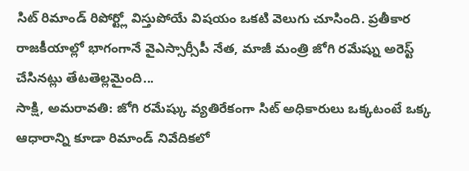సిట్ రిమాండ్ రిపోర్ట్లో విస్తుపోయే విషయం ఒకటి వెలుగు చూసింది. ప్రతీకార రాజకీయాల్లో భాగంగానే వైఎస్సార్సీపీ నేత, మాజీ మంత్రి జోగి రమేష్ను అరెస్ట్ చేసినట్లు తేటతెల్లమైంది...
సాక్షి, అమరావతి: జోగి రమేష్కు వ్యతిరేకంగా సిట్ అధికారులు ఒక్కటంటే ఒక్క ఆధారాన్ని కూడా రిమాండ్ నివేదికలో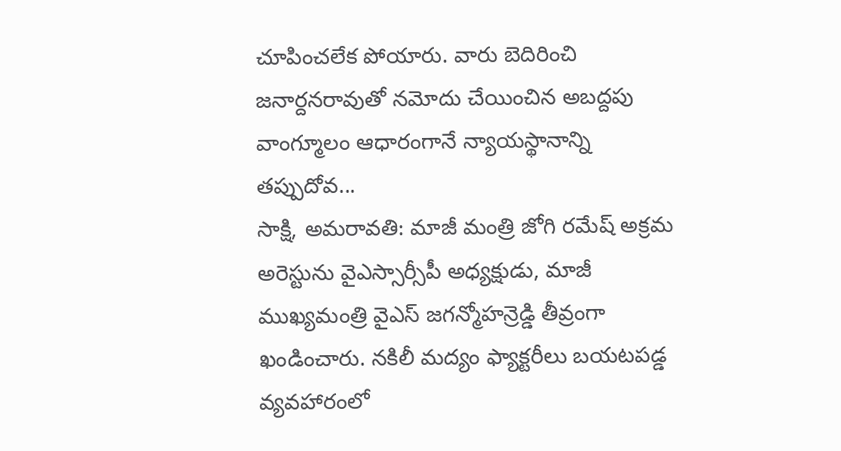చూపించలేక పోయారు. వారు బెదిరించి జనార్దనరావుతో నమోదు చేయించిన అబద్దపు వాంగ్మూలం ఆధారంగానే న్యాయస్థానాన్ని తప్పుదోవ...
సాక్షి, అమరావతి: మాజీ మంత్రి జోగి రమేష్ అక్రమ అరెస్టును వైఎస్సార్సీపీ అధ్యక్షుడు, మాజీ ముఖ్యమంత్రి వైఎస్ జగన్మోహన్రెడ్డి తీవ్రంగా ఖండించారు. నకిలీ మద్యం ఫ్యాక్టరీలు బయటపడ్డ వ్యవహారంలో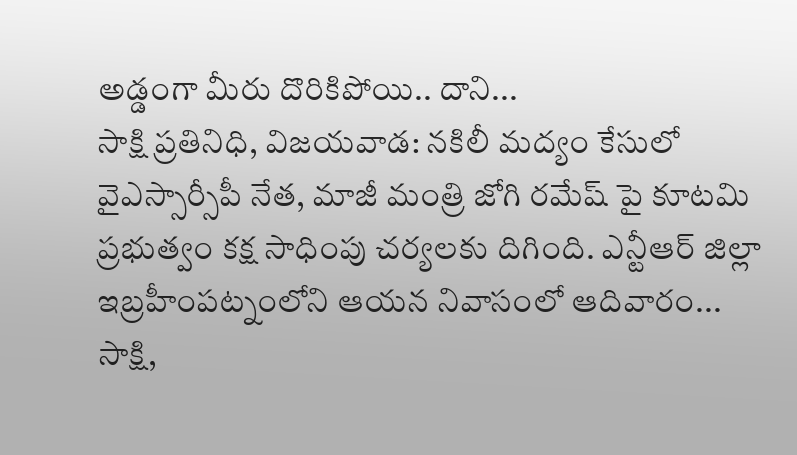అడ్డంగా మీరు దొరికిపోయి.. దాని...
సాక్షి ప్రతినిధి, విజయవాడ: నకిలీ మద్యం కేసులో వైఎస్సార్సీపీ నేత, మాజీ మంత్రి జోగి రమేష్ పై కూటమి ప్రభుత్వం కక్ష సాధింపు చర్యలకు దిగింది. ఎన్టీఆర్ జిల్లా ఇబ్రహీంపట్నంలోని ఆయన నివాసంలో ఆదివారం...
సాక్షి,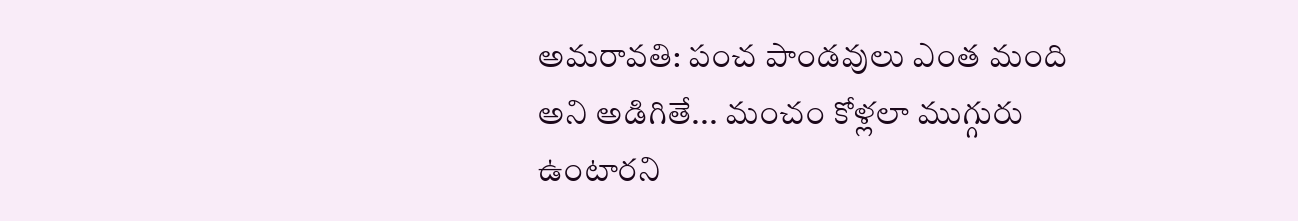అమరావతి: పంచ పాండవులు ఎంత మంది అని అడిగితే... మంచం కోళ్లలా ముగ్గురు ఉంటారని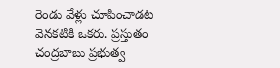రెండు వేళ్లు చూపించాడట వెనకటికి ఒకరు. ప్రస్తుతం చంద్రబాబు ప్రభుత్వ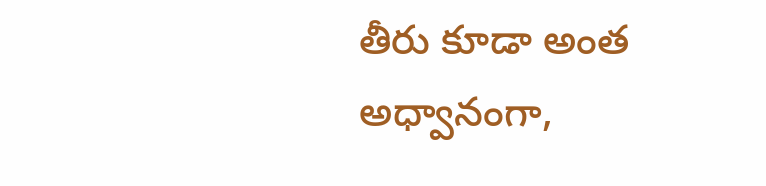తీరు కూడా అంత అధ్వానంగా,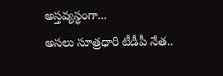అస్తవ్యస్థంగా...
అసలు సూత్రధారి టీడీపీ నేత..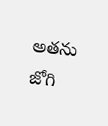అతను జోగి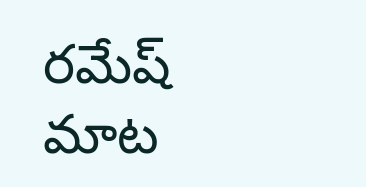రమేష్ మాట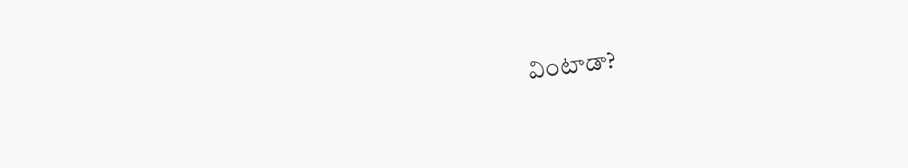వింటాడా?